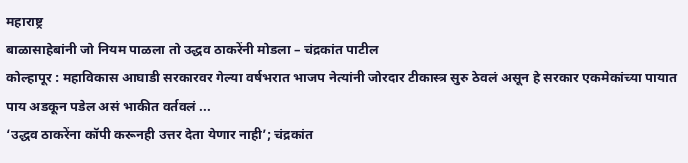महाराष्ट्र
बाळासाहेबांनी जो नियम पाळला तो उद्धव ठाकरेंनी मोडला – चंद्रकांत पाटील
कोल्हापूर : महाविकास आघाडी सरकारवर गेल्या वर्षभरात भाजप नेत्यांनी जोरदार टीकास्त्र सुरु ठेवलं असून हे सरकार एकमेकांच्या पायात पाय अडकून पडेल असं भाकीत वर्तवलं ...
‘उद्धव ठाकरेंना कॉपी करूनही उत्तर देता येणार नाही’; चंद्रकांत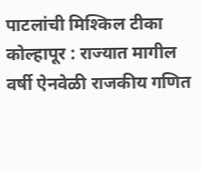पाटलांची मिश्किल टीका
कोल्हापूर : राज्यात मागील वर्षी ऐनवेळी राजकीय गणित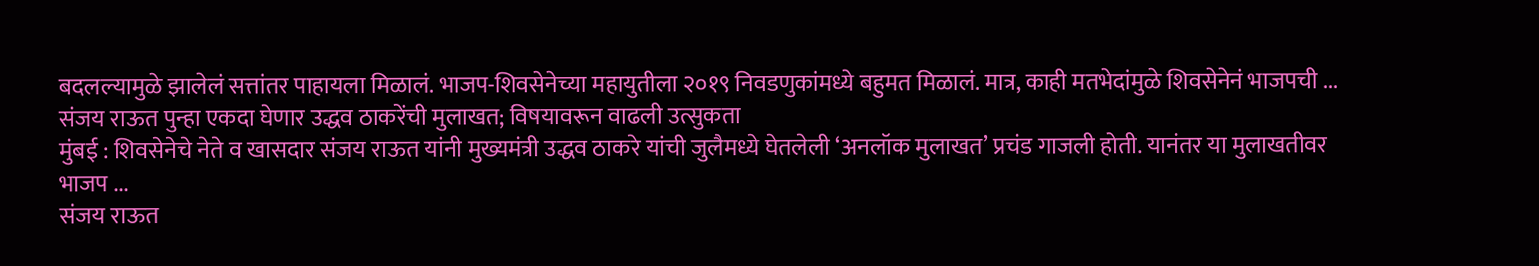बदलल्यामुळे झालेलं सत्तांतर पाहायला मिळालं. भाजप-शिवसेनेच्या महायुतीला २०१९ निवडणुकांमध्ये बहुमत मिळालं. मात्र, काही मतभेदांमुळे शिवसेनेनं भाजपची ...
संजय राऊत पुन्हा एकदा घेणार उद्धव ठाकरेंची मुलाखत; विषयावरून वाढली उत्सुकता
मुंबई : शिवसेनेचे नेते व खासदार संजय राऊत यांनी मुख्यमंत्री उद्धव ठाकरे यांची जुलैमध्ये घेतलेली ‘अनलॉक मुलाखत’ प्रचंड गाजली होती. यानंतर या मुलाखतीवर भाजप ...
संजय राऊत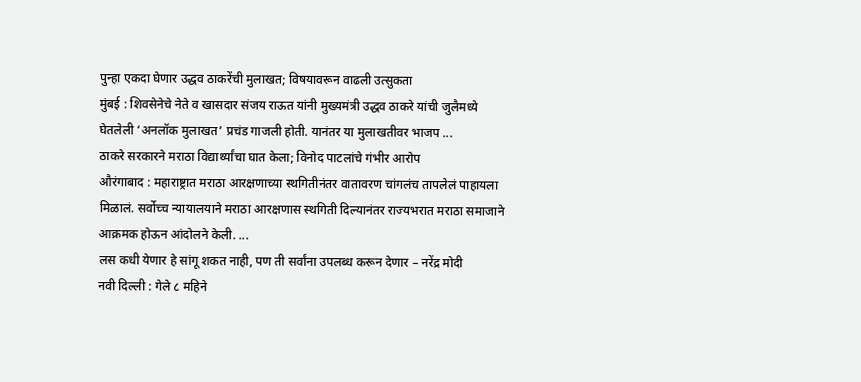पुन्हा एकदा घेणार उद्धव ठाकरेंची मुलाखत; विषयावरून वाढली उत्सुकता
मुंबई : शिवसेनेचे नेते व खासदार संजय राऊत यांनी मुख्यमंत्री उद्धव ठाकरे यांची जुलैमध्ये घेतलेली ‘अनलॉक मुलाखत’ प्रचंड गाजली होती. यानंतर या मुलाखतीवर भाजप ...
ठाकरे सरकारने मराठा विद्यार्थ्यांचा घात केला; विनोद पाटलांचे गंभीर आरोप
औरंगाबाद : महाराष्ट्रात मराठा आरक्षणाच्या स्थगितीनंतर वातावरण चांगलंच तापलेलं पाहायला मिळालं. सर्वोच्च न्यायालयाने मराठा आरक्षणास स्थगिती दिल्यानंतर राज्यभरात मराठा समाजाने आक्रमक होऊन आंदोलने केली. ...
लस कधी येणार हे सांगू शकत नाही, पण ती सर्वांना उपलब्ध करून देणार – नरेंद्र मोदी
नवी दिल्ली : गेले ८ महिने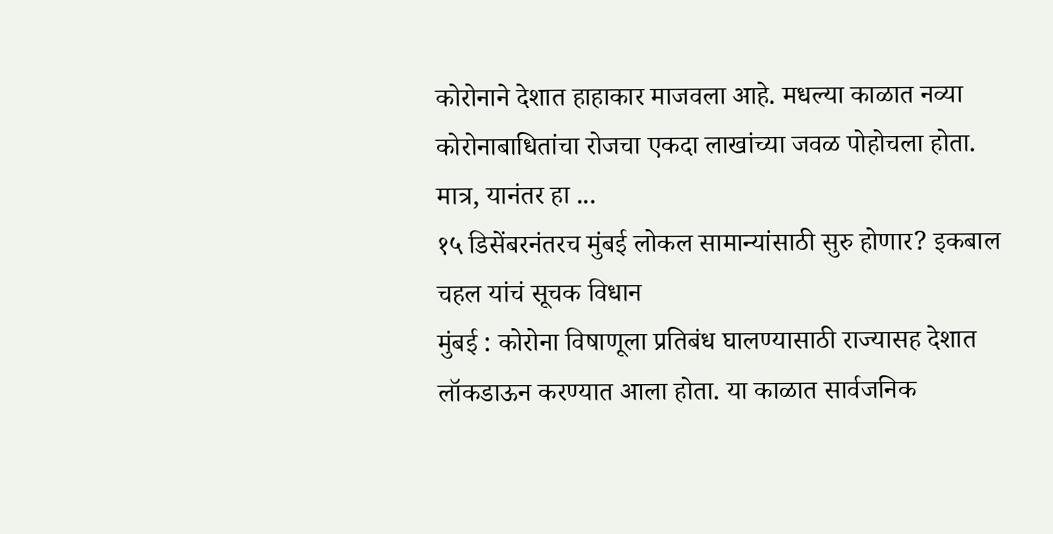कोरोनाने देशात हाहाकार माजवला आहे. मधल्या काळात नव्या कोरोनाबाधितांचा रोजचा एकदा लाखांच्या जवळ पोहोचला होता. मात्र, यानंतर हा ...
१५ डिसेंबरनंतरच मुंबई लोकल सामान्यांसाठी सुरु होणार? इकबाल चहल यांचं सूचक विधान
मुंबई : कोरोना विषाणूला प्रतिबंध घालण्यासाठी राज्यासह देशात लॉकडाऊन करण्यात आला होता. या काळात सार्वजनिक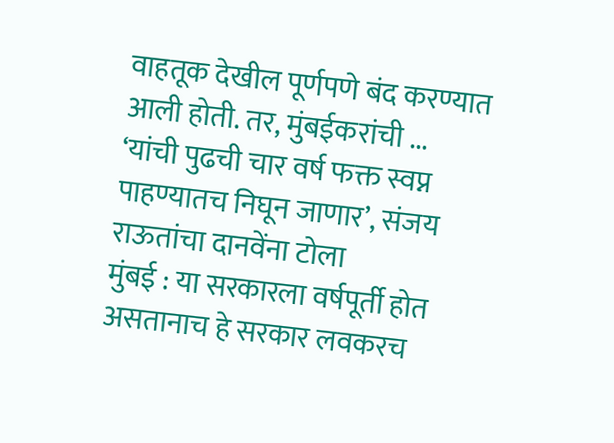वाहतूक देखील पूर्णपणे बंद करण्यात आली होती. तर, मुंबईकरांची ...
‘यांची पुढची चार वर्ष फक्त स्वप्न पाहण्यातच निघून जाणार’, संजय राऊतांचा दानवेंना टोला
मुंबई : या सरकारला वर्षपूर्ती होत असतानाच हे सरकार लवकरच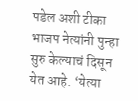पडेल अशी टीका भाजप नेत्यांनी पुन्हा सुरु केल्याचं दिसून येत आहे. ‘येत्या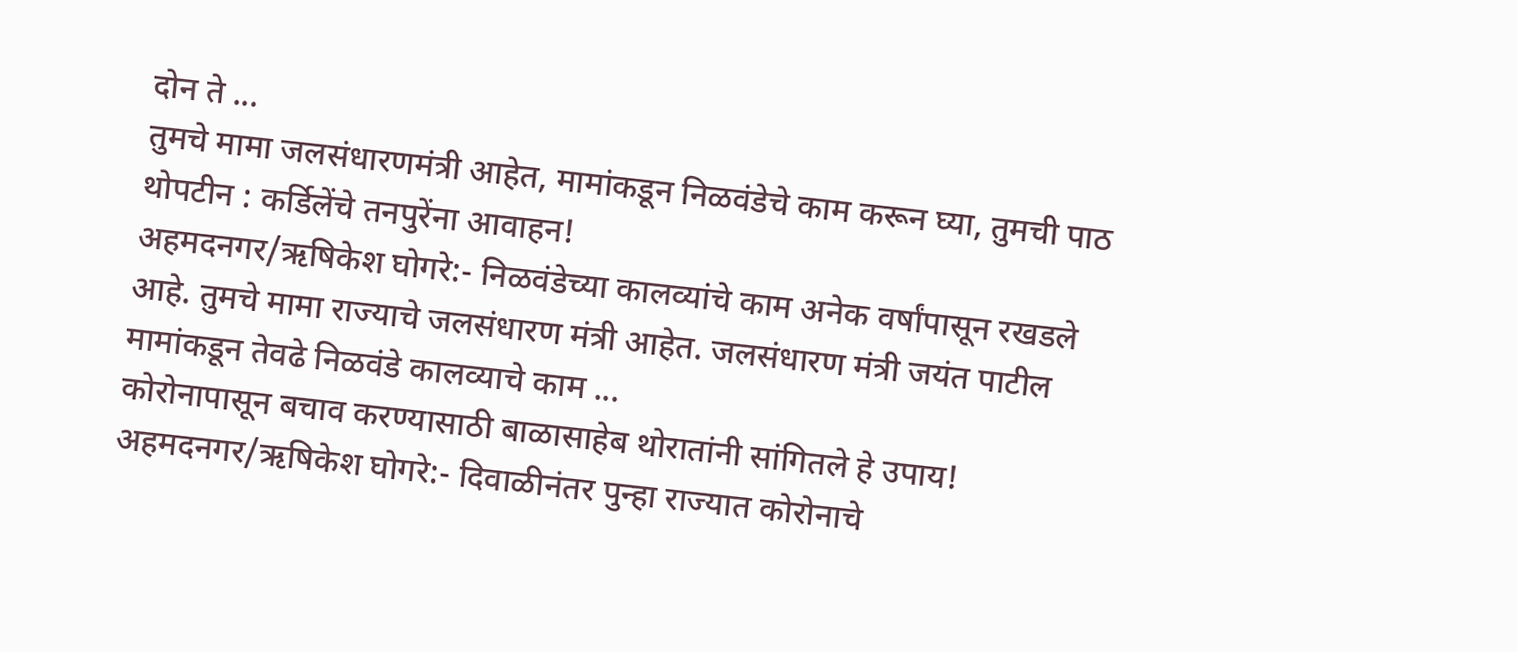दोन ते ...
तुमचे मामा जलसंधारणमंत्री आहेत, मामांकडून निळवंडेचे काम करून घ्या, तुमची पाठ थोपटीन : कर्डिलेंचे तनपुरेंना आवाहन!
अहमदनगर/ऋषिकेश घोगरे:- निळवंडेच्या कालव्यांचे काम अनेक वर्षांपासून रखडले आहे. तुमचे मामा राज्याचे जलसंधारण मंत्री आहेत. जलसंधारण मंत्री जयंत पाटील मामांकडून तेवढे निळवंडे कालव्याचे काम ...
कोरोनापासून बचाव करण्यासाठी बाळासाहेब थोरातांनी सांगितले हे उपाय!
अहमदनगर/ऋषिकेश घोगरे:- दिवाळीनंतर पुन्हा राज्यात कोरोनाचे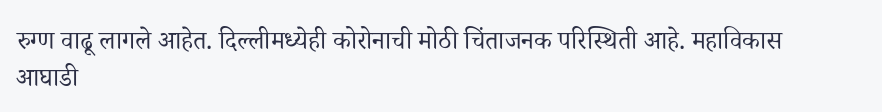रुग्ण वाढू लागले आहेत. दिल्लीमध्येही कोरोनाची मोठी चिंताजनक परिस्थिती आहे. महाविकास आघाडी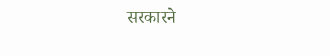सरकारने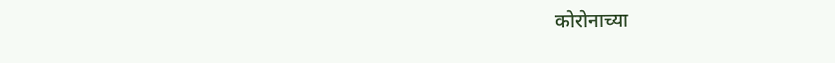कोरोनाच्या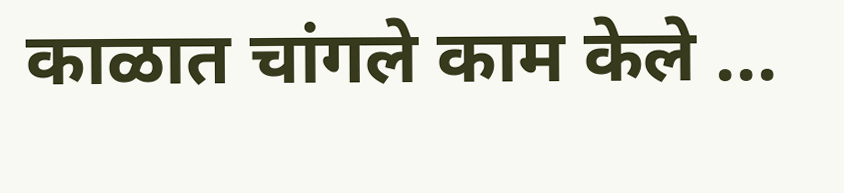काळात चांगले काम केले ...